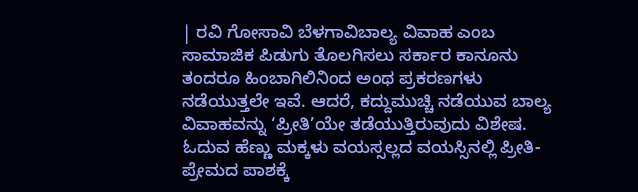| ರವಿ ಗೋಸಾವಿ ಬೆಳಗಾವಿಬಾಲ್ಯ ವಿವಾಹ ಎಂಬ ಸಾಮಾಜಿಕ ಪಿಡುಗು ತೊಲಗಿಸಲು ಸರ್ಕಾರ ಕಾನೂನು ತಂದರೂ ಹಿಂಬಾಗಿಲಿನಿಂದ ಅಂಥ ಪ್ರಕರಣಗಳು ನಡೆಯುತ್ತಲೇ ಇವೆ. ಆದರೆ, ಕದ್ದುಮುಚ್ಚಿ ನಡೆಯುವ ಬಾಲ್ಯ ವಿವಾಹವನ್ನು ‘ಪ್ರೀತಿ’ಯೇ ತಡೆಯುತ್ತಿರುವುದು ವಿಶೇಷ.
ಓದುವ ಹೆಣ್ಣು ಮಕ್ಕಳು ವಯಸ್ಸಲ್ಲದ ವಯಸ್ಸಿನಲ್ಲಿ ಪ್ರೀತಿ-ಪ್ರೇಮದ ಪಾಶಕ್ಕೆ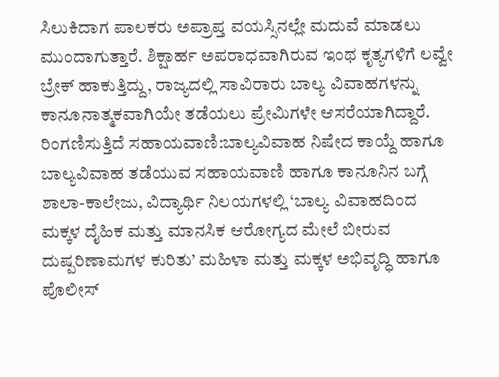ಸಿಲುಕಿದಾಗ ಪಾಲಕರು ಅಪ್ರಾಪ್ತ ವಯಸ್ಸಿನಲ್ಲೇ ಮದುವೆ ಮಾಡಲು ಮುಂದಾಗುತ್ತಾರೆ. ಶಿಕ್ಷಾರ್ಹ ಅಪರಾಧವಾಗಿರುವ ಇಂಥ ಕೃತ್ಯಗಳಿಗೆ ಲವ್ವೇ ಬ್ರೇಕ್ ಹಾಕುತ್ತಿದ್ದು, ರಾಜ್ಯದಲ್ಲಿ ಸಾವಿರಾರು ಬಾಲ್ಯ ವಿವಾಹಗಳನ್ನು ಕಾನೂನಾತ್ಮಕವಾಗಿಯೇ ತಡೆಯಲು ಪ್ರೇಮಿಗಳೇ ಆಸರೆಯಾಗಿದ್ದಾರೆ.
ರಿಂಗಣಿಸುತ್ತಿದೆ ಸಹಾಯವಾಣಿ:ಬಾಲ್ಯವಿವಾಹ ನಿಷೇದ ಕಾಯ್ದೆ ಹಾಗೂ ಬಾಲ್ಯವಿವಾಹ ತಡೆಯುವ ಸಹಾಯವಾಣಿ ಹಾಗೂ ಕಾನೂನಿನ ಬಗ್ಗೆ ಶಾಲಾ-ಕಾಲೇಜು, ವಿದ್ಯಾರ್ಥಿ ನಿಲಯಗಳಲ್ಲಿ ‘ಬಾಲ್ಯ ವಿವಾಹದಿಂದ ಮಕ್ಕಳ ದೈಹಿಕ ಮತ್ತು ಮಾನಸಿಕ ಆರೋಗ್ಯದ ಮೇಲೆ ಬೀರುವ ದುಷ್ಪರಿಣಾಮಗಳ ಕುರಿತು’ ಮಹಿಳಾ ಮತ್ತು ಮಕ್ಕಳ ಅಭಿವೃದ್ಧಿ ಹಾಗೂ ಪೊಲೀಸ್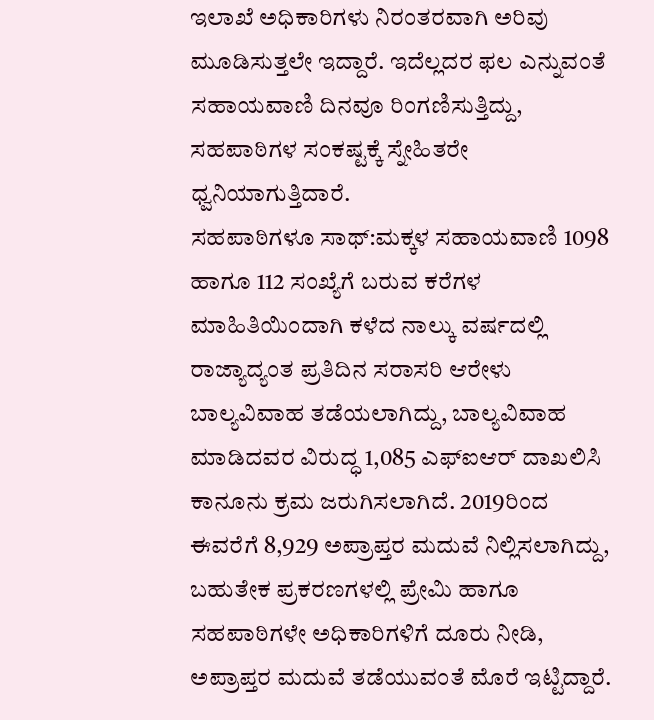ಇಲಾಖೆ ಅಧಿಕಾರಿಗಳು ನಿರಂತರವಾಗಿ ಅರಿವು ಮೂಡಿಸುತ್ತಲೇ ಇದ್ದಾರೆ. ಇದೆಲ್ಲದರ ಫಲ ಎನ್ನುವಂತೆ ಸಹಾಯವಾಣಿ ದಿನವೂ ರಿಂಗಣಿಸುತ್ತಿದ್ದು, ಸಹಪಾಠಿಗಳ ಸಂಕಷ್ಟಕ್ಕೆ ಸ್ನೇಹಿತರೇ ಧ್ವನಿಯಾಗುತ್ತಿದಾರೆ.
ಸಹಪಾಠಿಗಳೂ ಸಾಥ್:ಮಕ್ಕಳ ಸಹಾಯವಾಣಿ 1098 ಹಾಗೂ 112 ಸಂಖ್ಯೆಗೆ ಬರುವ ಕರೆಗಳ ಮಾಹಿತಿಯಿಂದಾಗಿ ಕಳೆದ ನಾಲ್ಕು ವರ್ಷದಲ್ಲಿ ರಾಜ್ಯಾದ್ಯಂತ ಪ್ರತಿದಿನ ಸರಾಸರಿ ಆರೇಳು ಬಾಲ್ಯವಿವಾಹ ತಡೆಯಲಾಗಿದ್ದು, ಬಾಲ್ಯವಿವಾಹ ಮಾಡಿದವರ ವಿರುದ್ಧ 1,085 ಎಫ್ಐಆರ್ ದಾಖಲಿಸಿ ಕಾನೂನು ಕ್ರಮ ಜರುಗಿಸಲಾಗಿದೆ. 2019ರಿಂದ ಈವರೆಗೆ 8,929 ಅಪ್ರಾಪ್ತರ ಮದುವೆ ನಿಲ್ಲಿಸಲಾಗಿದ್ದು, ಬಹುತೇಕ ಪ್ರಕರಣಗಳಲ್ಲಿ ಪ್ರೇಮಿ ಹಾಗೂ ಸಹಪಾಠಿಗಳೇ ಅಧಿಕಾರಿಗಳಿಗೆ ದೂರು ನೀಡಿ, ಅಪ್ರಾಪ್ತರ ಮದುವೆ ತಡೆಯುವಂತೆ ಮೊರೆ ಇಟ್ಟಿದ್ದಾರೆ.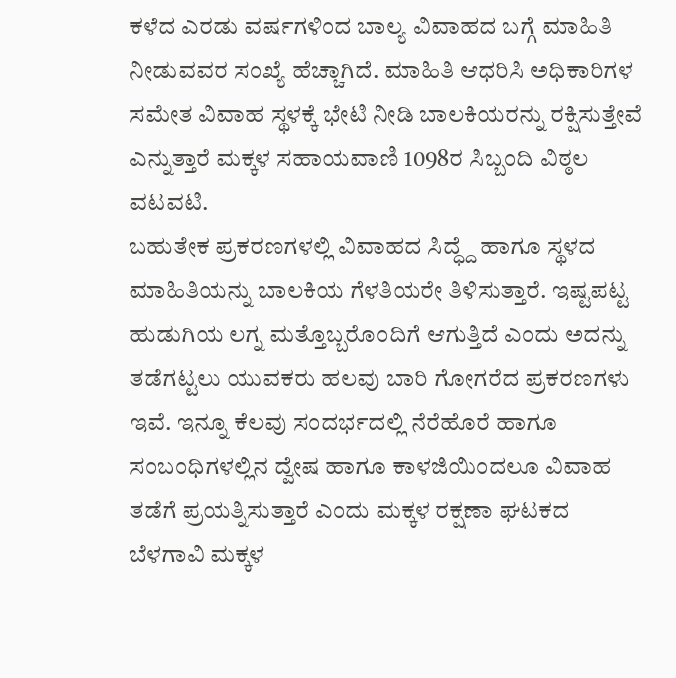ಕಳೆದ ಎರಡು ವರ್ಷಗಳಿಂದ ಬಾಲ್ಯ ವಿವಾಹದ ಬಗ್ಗೆ ಮಾಹಿತಿ ನೀಡುವವರ ಸಂಖ್ಯೆ ಹೆಚ್ಚಾಗಿದೆ. ಮಾಹಿತಿ ಆಧರಿಸಿ ಅಧಿಕಾರಿಗಳ ಸಮೇತ ವಿವಾಹ ಸ್ಥಳಕ್ಕೆ ಭೇಟಿ ನೀಡಿ ಬಾಲಕಿಯರನ್ನು ರಕ್ಷಿಸುತ್ತೇವೆ ಎನ್ನುತ್ತಾರೆ ಮಕ್ಕಳ ಸಹಾಯವಾಣಿ 1098ರ ಸಿಬ್ಬಂದಿ ವಿಠ್ಠಲ ವಟವಟಿ.
ಬಹುತೇಕ ಪ್ರಕರಣಗಳಲ್ಲಿ ವಿವಾಹದ ಸಿದ್ಧ್ದೆ ಹಾಗೂ ಸ್ಥಳದ ಮಾಹಿತಿಯನ್ನು ಬಾಲಕಿಯ ಗೆಳತಿಯರೇ ತಿಳಿಸುತ್ತಾರೆ. ಇಷ್ಟಪಟ್ಟ ಹುಡುಗಿಯ ಲಗ್ನ ಮತ್ತೊಬ್ಬರೊಂದಿಗೆ ಆಗುತ್ತಿದೆ ಎಂದು ಅದನ್ನು ತಡೆಗಟ್ಟಲು ಯುವಕರು ಹಲವು ಬಾರಿ ಗೋಗರೆದ ಪ್ರಕರಣಗಳು ಇವೆ. ಇನ್ನೂ ಕೆಲವು ಸಂದರ್ಭದಲ್ಲಿ ನೆರೆಹೊರೆ ಹಾಗೂ ಸಂಬಂಧಿಗಳಲ್ಲಿನ ದ್ವೇಷ ಹಾಗೂ ಕಾಳಜಿಯಿಂದಲೂ ವಿವಾಹ ತಡೆಗೆ ಪ್ರಯತ್ನಿಸುತ್ತಾರೆ ಎಂದು ಮಕ್ಕಳ ರಕ್ಷಣಾ ಘಟಕದ ಬೆಳಗಾವಿ ಮಕ್ಕಳ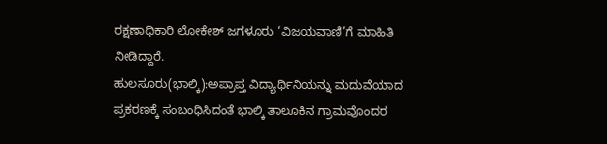ರಕ್ಷಣಾಧಿಕಾರಿ ಲೋಕೇಶ್ ಜಗಳೂರು ‘ವಿಜಯವಾಣಿ’ಗೆ ಮಾಹಿತಿ ನೀಡಿದ್ದಾರೆ.
ಹುಲಸೂರು(ಭಾಲ್ಕಿ):ಅಪ್ರಾಪ್ತ ವಿದ್ಯಾರ್ಥಿನಿಯನ್ನು ಮದುವೆಯಾದ ಪ್ರಕರಣಕ್ಕೆ ಸಂಬಂಧಿಸಿದಂತೆ ಭಾಲ್ಕಿ ತಾಲೂಕಿನ ಗ್ರಾಮವೊಂದರ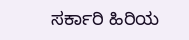ಸರ್ಕಾರಿ ಹಿರಿಯ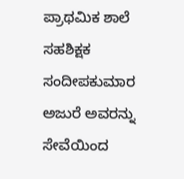ಪ್ರಾಥಮಿಕ ಶಾಲೆ ಸಹಶಿಕ್ಷಕ ಸಂದೀಪಕುಮಾರ ಅಜುರೆ ಅವರನ್ನು ಸೇವೆಯಿಂದ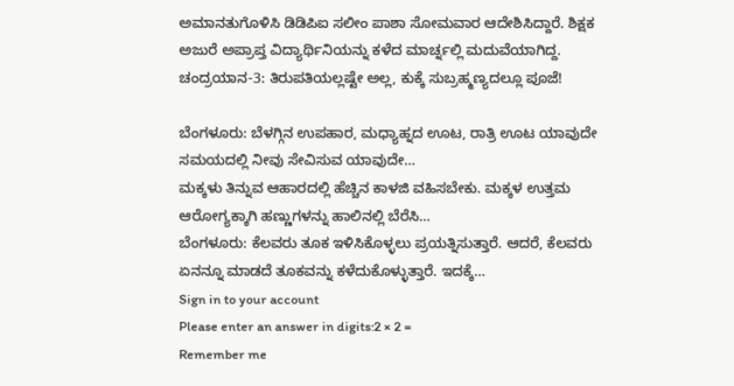ಅಮಾನತುಗೊಳಿಸಿ ಡಿಡಿಪಿಐ ಸಲೀಂ ಪಾಶಾ ಸೋಮವಾರ ಆದೇಶಿಸಿದ್ದಾರೆ. ಶಿಕ್ಷಕ ಅಜುರೆ ಅಪ್ರಾಪ್ತ ವಿದ್ಯಾರ್ಥಿನಿಯನ್ನು ಕಳೆದ ಮಾರ್ಚ್ನಲ್ಲಿ ಮದುವೆಯಾಗಿದ್ದ.
ಚಂದ್ರಯಾನ-3: ತಿರುಪತಿಯಲ್ಲಷ್ಟೇ ಅಲ್ಲ, ಕುಕ್ಕೆ ಸುಬ್ರಹ್ಮಣ್ಯದಲ್ಲೂ ಪೂಜೆ!

ಬೆಂಗಳೂರು: ಬೆಳಗ್ಗಿನ ಉಪಹಾರ, ಮಧ್ಯಾಹ್ನದ ಊಟ, ರಾತ್ರಿ ಊಟ ಯಾವುದೇ ಸಮಯದಲ್ಲಿ ನೀವು ಸೇವಿಸುವ ಯಾವುದೇ…
ಮಕ್ಕಳು ತಿನ್ನುವ ಆಹಾರದಲ್ಲಿ ಹೆಚ್ಚಿನ ಕಾಳಜಿ ವಹಿಸಬೇಕು. ಮಕ್ಕಳ ಉತ್ತಮ ಆರೋಗ್ಯಕ್ಕಾಗಿ ಹಣ್ಣುಗಳನ್ನು ಹಾಲಿನಲ್ಲಿ ಬೆರೆಸಿ…
ಬೆಂಗಳೂರು: ಕೆಲವರು ತೂಕ ಇಳಿಸಿಕೊಳ್ಳಲು ಪ್ರಯತ್ನಿಸುತ್ತಾರೆ. ಆದರೆ, ಕೆಲವರು ಏನನ್ನೂ ಮಾಡದೆ ತೂಕವನ್ನು ಕಳೆದುಕೊಳ್ಳುತ್ತಾರೆ. ಇದಕ್ಕೆ…
Sign in to your account
Please enter an answer in digits:2 × 2 =
Remember me